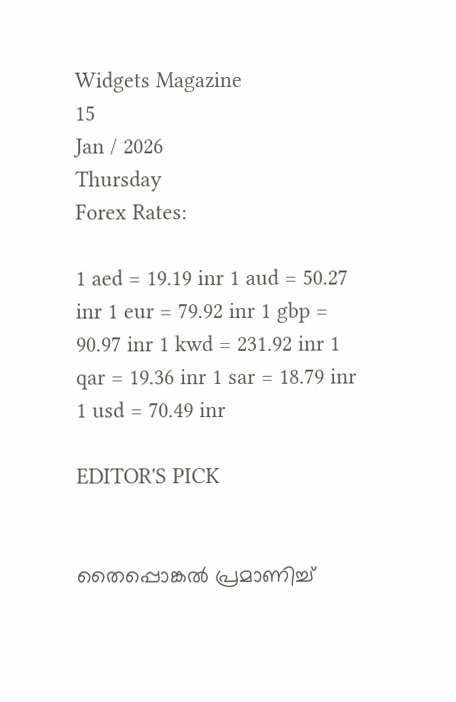Widgets Magazine
15
Jan / 2026
Thursday
Forex Rates:

1 aed = 19.19 inr 1 aud = 50.27 inr 1 eur = 79.92 inr 1 gbp = 90.97 inr 1 kwd = 231.92 inr 1 qar = 19.36 inr 1 sar = 18.79 inr 1 usd = 70.49 inr

EDITOR'S PICK


തൈപ്പൊങ്കല്‍ പ്രമാണിച്ച്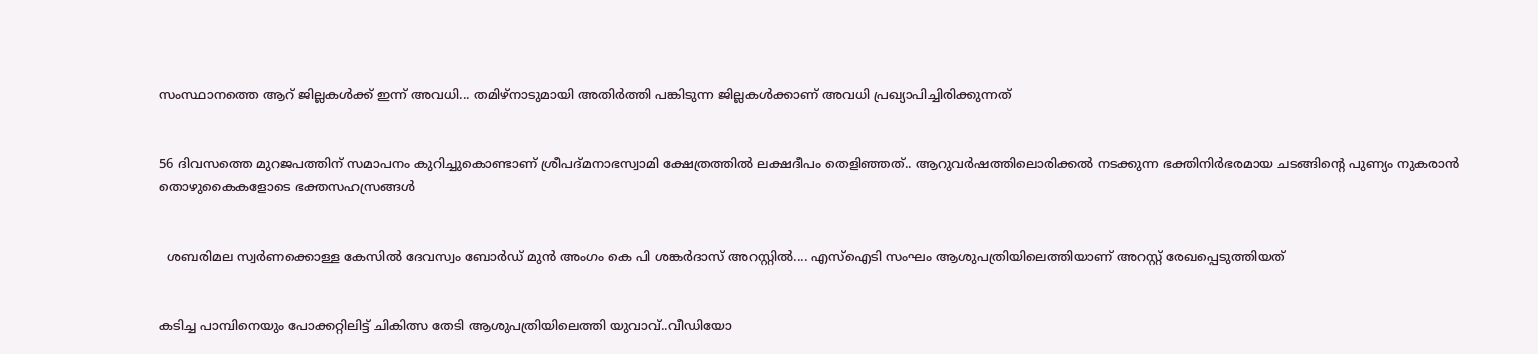സംസ്ഥാനത്തെ ആറ് ജില്ലകള്‍ക്ക് ഇന്ന് അവധി... തമിഴ്നാടുമായി അതിര്‍ത്തി പങ്കിടുന്ന ജില്ലകൾക്കാണ് അവധി പ്രഖ്യാപിച്ചിരിക്കുന്നത്


56 ദിവസത്തെ മുറജപത്തിന് സമാപനം കുറിച്ചുകൊണ്ടാണ് ശ്രീപദ്മനാഭസ്വാമി ക്ഷേത്രത്തിൽ ലക്ഷദീപം തെളിഞ്ഞത്.. ആറുവർഷത്തിലൊരിക്കൽ നടക്കുന്ന ഭക്തിനിർഭരമായ ചടങ്ങിന്റെ പുണ്യം നുകരാൻ തൊഴുകൈകളോടെ ഭക്തസഹസ്രങ്ങൾ


  ശബരിമല സ്വർണക്കൊള്ള കേസിൽ ദേവസ്വം ബോർഡ് മുൻ അംഗം കെ പി ശങ്കർദാസ് അറസ്റ്റിൽ.... എസ്‌ഐടി സംഘം ആശുപത്രിയിലെത്തിയാണ് അറസ്റ്റ് രേഖപ്പെടുത്തിയത്


കടിച്ച പാമ്പിനെയും പോക്കറ്റിലിട്ട് ചികിത്സ തേടി ആശുപത്രിയിലെത്തി യുവാവ്..വീഡിയോ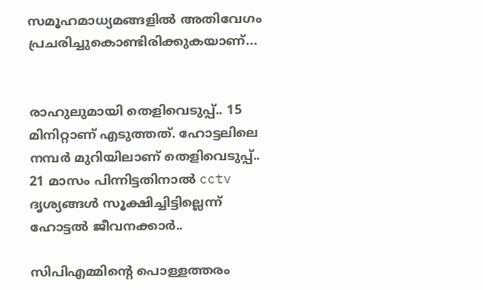സമൂഹമാധ്യമങ്ങളില്‍ അതിവേഗം പ്രചരിച്ചുകൊണ്ടിരിക്കുകയാണ്...


രാഹുലുമായി തെളിവെടുപ്പ്.. 15 മിനിറ്റാണ് എടുത്തത്. ഹോട്ടലിലെ നമ്പർ മുറിയിലാണ് തെളിവെടുപ്പ്.. 21 മാസം പിന്നിട്ടതിനാൽ cctv ദൃശ്യങ്ങൾ സൂക്ഷിച്ചിട്ടില്ലെന്ന് ഹോട്ടൽ ജീവനക്കാർ..

സിപിഎമ്മിന്റെ പൊള്ളത്തരം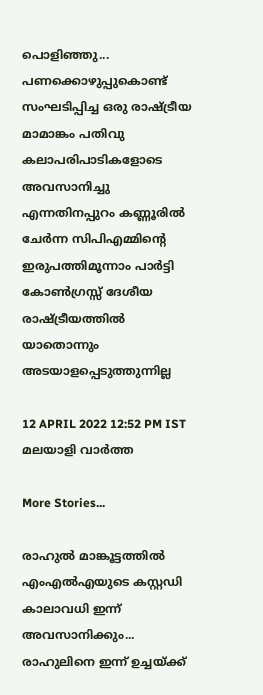പൊളിഞ്ഞു... പണക്കൊഴുപ്പുകൊണ്ട് സംഘടിപ്പിച്ച ഒരു രാഷ്ട്രീയ മാമാങ്കം പതിവു കലാപരിപാടികളോടെ അവസാനിച്ചു എന്നതിനപ്പുറം കണ്ണൂരില്‍ ചേര്‍ന്ന സിപിഎമ്മിന്റെ ഇരുപത്തിമൂന്നാം പാര്‍ട്ടി കോണ്‍ഗ്രസ്സ് ദേശീയ രാഷ്ട്രീയത്തില്‍ യാതൊന്നും അടയാളപ്പെടുത്തുന്നില്ല

12 APRIL 2022 12:52 PM IST
മലയാളി വാര്‍ത്ത

More Stories...

രാഹുല്‍ മാങ്കൂട്ടത്തില്‍ എംഎല്‍എയുടെ കസ്റ്റഡി കാലാവധി ഇന്ന് അവസാനിക്കും... രാഹുലിനെ ഇന്ന് ഉച്ചയ്ക്ക്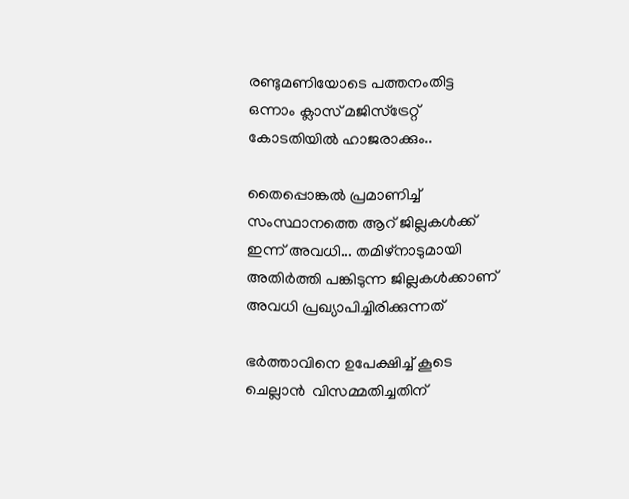രണ്ടുമണിയോടെ പത്തനംതിട്ട ഒന്നാം ക്ലാസ് മജിസ്‌ട്രേറ്റ് കോടതിയില്‍ ഹാജരാക്കും..

തൈപ്പൊങ്കല്‍ പ്രമാണിച്ച് സംസ്ഥാനത്തെ ആറ് ജില്ലകള്‍ക്ക് ഇന്ന് അവധി... തമിഴ്നാടുമായി അതിര്‍ത്തി പങ്കിടുന്ന ജില്ലകൾക്കാണ് അവധി പ്രഖ്യാപിച്ചിരിക്കുന്നത്

ഭർത്താവിനെ ഉപേക്ഷിച്ച് കൂടെ ചെല്ലാൻ  വിസമ്മതിച്ചതിന്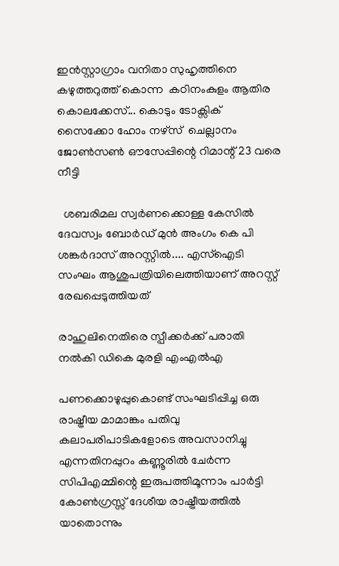ഇൻസ്റ്റാഗ്രാം വനിതാ സുഹൃത്തിനെ കഴുത്തറുത്ത് കൊന്ന  കഠിനംകുളം ആതിര കൊലക്കേസ്... കൊടും ടോക്സിക്  സൈക്കോ ഹോം നഴ്സ്  ചെല്ലാനം ജോൺസൺ ഔസേപ്പിന്റെ റിമാന്റ് 23 വരെ നീട്ടി

  ശബരിമല സ്വർണക്കൊള്ള കേസിൽ ദേവസ്വം ബോർഡ് മുൻ അംഗം കെ പി ശങ്കർദാസ് അറസ്റ്റിൽ.... എസ്‌ഐടി സംഘം ആശുപത്രിയിലെത്തിയാണ് അറസ്റ്റ് രേഖപ്പെടുത്തിയത്

രാഹുലിനെതിരെ സ്പീക്കര്‍ക്ക് പരാതി നല്‍കി ഡികെ മുരളി എംഎല്‍എ

പണക്കൊഴുപ്പുകൊണ്ട് സംഘടിപ്പിച്ച ഒരു രാഷ്ട്രീയ മാമാങ്കം പതിവു കലാപരിപാടികളോടെ അവസാനിച്ചു എന്നതിനപ്പുറം കണ്ണൂരില്‍ ചേര്‍ന്ന സിപിഎമ്മിന്റെ ഇരുപത്തിമൂന്നാം പാര്‍ട്ടി കോണ്‍ഗ്രസ്സ് ദേശീയ രാഷ്ട്രീയത്തില്‍ യാതൊന്നും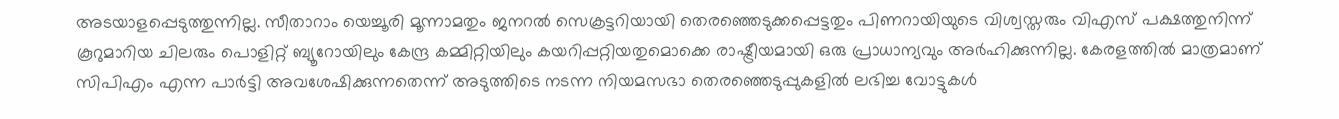അടയാളപ്പെടുത്തുന്നില്ല. സീതാറാം യെച്ചൂരി മൂന്നാമതും ജനറല്‍ സെക്രട്ടറിയായി തെരഞ്ഞെടുക്കപ്പെട്ടതും പിണറായിയുടെ വിശ്വസ്തരും വിഎസ് പക്ഷത്തുനിന്ന് കൂറുമാറിയ ചിലരും പൊളിറ്റ് ബ്യൂറോയിലും കേന്ദ്ര കമ്മിറ്റിയിലും കയറിപ്പറ്റിയതുമൊക്കെ രാഷ്ട്രീയമായി ഒരു പ്രാധാന്യവും അര്‍ഹിക്കുന്നില്ല. കേരളത്തില്‍ മാത്രമാണ് സിപിഎം എന്ന പാര്‍ട്ടി അവശേഷിക്കുന്നതെന്ന് അടുത്തിടെ നടന്ന നിയമസഭാ തെരഞ്ഞെടുപ്പുകളില്‍ ലഭിച്ച വോട്ടുകള്‍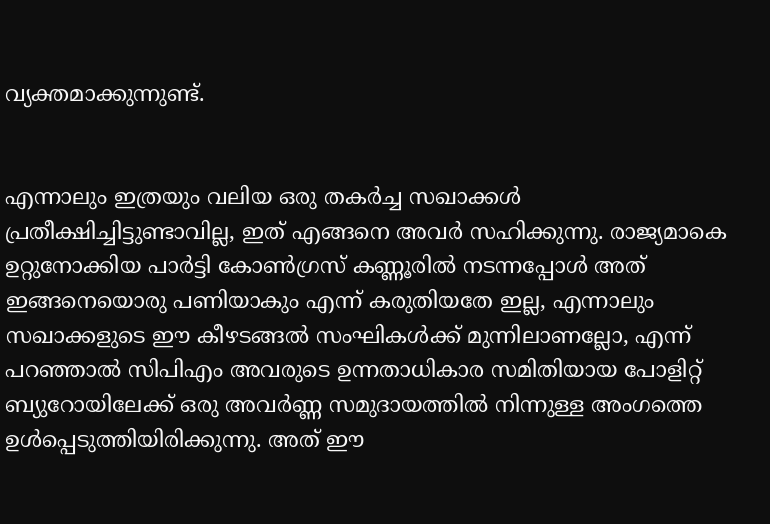വ്യക്തമാക്കുന്നുണ്ട്.


എന്നാലും ഇത്രയും വലിയ ഒരു തകര്‍ച്ച സഖാക്കള്‍ പ്രതീക്ഷിച്ചിട്ടുണ്ടാവില്ല, ഇത് എങ്ങനെ അവര്‍ സഹിക്കുന്നു. രാജ്യമാകെ ഉറ്റുനോക്കിയ പാര്‍ട്ടി കോണ്‍ഗ്രസ് കണ്ണൂരില്‍ നടന്നപ്പോള്‍ അത് ഇങ്ങനെയൊരു പണിയാകും എന്ന് കരുതിയതേ ഇല്ല, എന്നാലും സഖാക്കളുടെ ഈ കീഴടങ്ങല്‍ സംഘികള്‍ക്ക് മുന്നിലാണല്ലോ, എന്ന് പറഞ്ഞാല്‍ സിപിഎം അവരുടെ ഉന്നതാധികാര സമിതിയായ പോളിറ്റ് ബ്യുറോയിലേക്ക് ഒരു അവര്‍ണ്ണ സമുദായത്തില്‍ നിന്നുള്ള അംഗത്തെ ഉള്‍പ്പെടുത്തിയിരിക്കുന്നു. അത് ഈ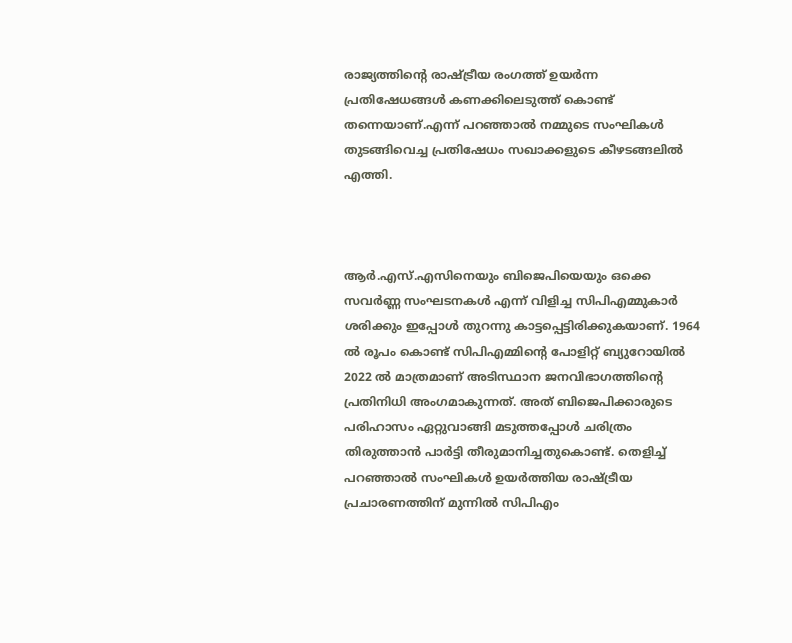രാജ്യത്തിന്റെ രാഷ്ട്രീയ രംഗത്ത് ഉയര്‍ന്ന പ്രതിഷേധങ്ങള്‍ കണക്കിലെടുത്ത് കൊണ്ട് തന്നെയാണ്.എന്ന് പറഞ്ഞാല്‍ നമ്മുടെ സംഘികള്‍ തുടങ്ങിവെച്ച പ്രതിഷേധം സഖാക്കളുടെ കീഴടങ്ങലില്‍ എത്തി.



ആര്‍.എസ്.എസിനെയും ബിജെപിയെയും ഒക്കെ സവര്‍ണ്ണ സംഘടനകള്‍ എന്ന് വിളിച്ച സിപിഎമ്മുകാര്‍ ശരിക്കും ഇപ്പോള്‍ തുറന്നു കാട്ടപ്പെട്ടിരിക്കുകയാണ്. 1964 ല്‍ രൂപം കൊണ്ട് സിപിഎമ്മിന്റെ പോളിറ്റ് ബ്യുറോയില്‍ 2022 ല്‍ മാത്രമാണ് അടിസ്ഥാന ജനവിഭാഗത്തിന്റെ പ്രതിനിധി അംഗമാകുന്നത്. അത് ബിജെപിക്കാരുടെ പരിഹാസം ഏറ്റുവാങ്ങി മടുത്തപ്പോള്‍ ചരിത്രം തിരുത്താന്‍ പാര്‍ട്ടി തീരുമാനിച്ചതുകൊണ്ട്. തെളിച്ച് പറഞ്ഞാല്‍ സംഘികള്‍ ഉയര്‍ത്തിയ രാഷ്ട്രീയ പ്രചാരണത്തിന് മുന്നില്‍ സിപിഎം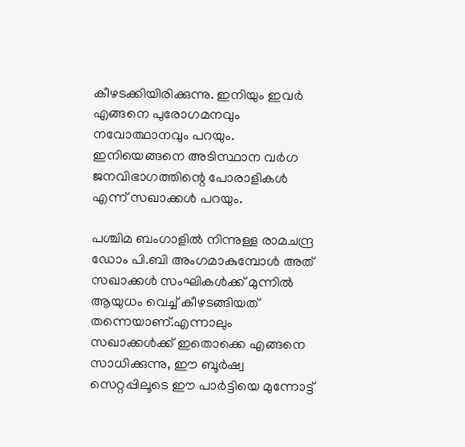കീഴടക്കിയിരിക്കുന്നു. ഇനിയും ഇവര്‍ എങ്ങനെ പുരോഗമനവും നവോത്ഥാനവും പറയും. ഇനിയെങ്ങനെ അടിസ്ഥാന വര്‍ഗ ജനവിഭാഗത്തിന്റെ പോരാളികള്‍ എന്ന് സഖാക്കള്‍ പറയും.

പശ്ചിമ ബംഗാളില്‍ നിന്നുള്ള രാമചന്ദ്ര ഡോം പി.ബി അംഗമാകുമ്പോള്‍ അത് സഖാക്കള്‍ സംഘികള്‍ക്ക് മുന്നില്‍ ആയുധം വെച്ച് കീഴടങ്ങിയത് തന്നെയാണ്.എന്നാലും സഖാക്കള്‍ക്ക് ഇതൊക്കെ എങ്ങനെ സാധിക്കുന്നു, ഈ ബൂര്‍ഷ്വ സെറ്റപ്പിലൂടെ ഈ പാര്‍ട്ടിയെ മുന്നോട്ട്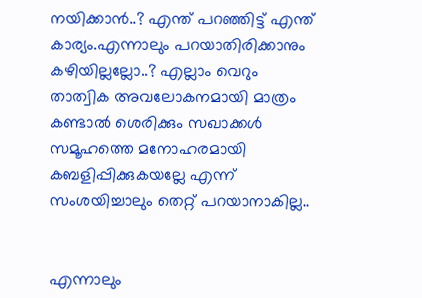നയിക്കാന്‍..? എന്ത് പറഞ്ഞിട്ട് എന്ത് കാര്യം.എന്നാലും പറയാതിരിക്കാനും കഴിയില്ലല്ലോ..? എല്ലാം വെറും താത്വിക അവലോകനമായി മാത്രം കണ്ടാല്‍ ശെരിക്കും സഖാക്കള്‍ സമൂഹത്തെ മനോഹരമായി കബളിപ്പിക്കുകയല്ലേ എന്ന് സംശയിച്ചാലും തെറ്റ് പറയാനാകില്ല..


എന്നാലും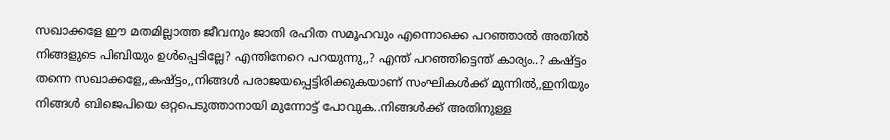സഖാക്കളേ ഈ മതമില്ലാത്ത ജീവനും ജാതി രഹിത സമൂഹവും എന്നൊക്കെ പറഞ്ഞാല്‍ അതില്‍ നിങ്ങളുടെ പിബിയും ഉള്‍പ്പെടില്ലേ? എന്തിനേറെ പറയുന്നു,,? എന്ത് പറഞ്ഞിട്ടെന്ത് കാര്യം..? കഷ്ട്ടം തന്നെ സഖാക്കളേ,,കഷ്ട്ടം,,നിങ്ങള്‍ പരാജയപ്പെട്ടിരിക്കുകയാണ് സംഘികള്‍ക്ക് മുന്നില്‍,,ഇനിയും നിങ്ങള്‍ ബിജെപിയെ ഒറ്റപെടുത്താനായി മുന്നോട്ട് പോവുക..നിങ്ങള്‍ക്ക് അതിനുള്ള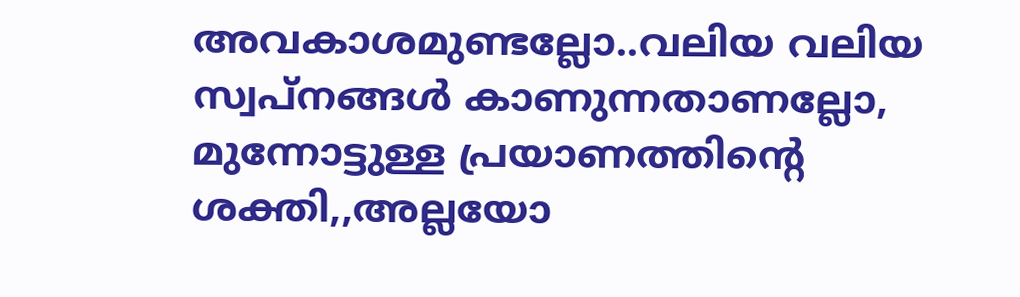അവകാശമുണ്ടല്ലോ..വലിയ വലിയ സ്വപ്നങ്ങള്‍ കാണുന്നതാണല്ലോ, മുന്നോട്ടുള്ള പ്രയാണത്തിന്റെ ശക്തി,,അല്ലയോ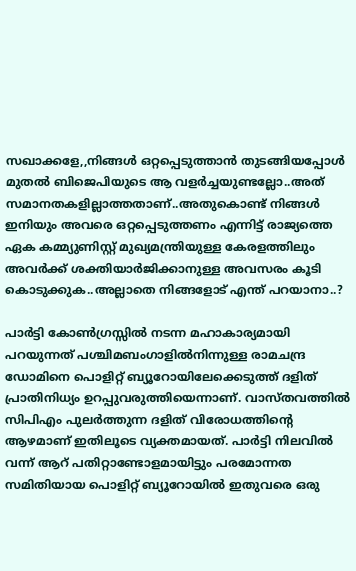സഖാക്കളേ,,നിങ്ങള്‍ ഒറ്റപ്പെടുത്താന്‍ തുടങ്ങിയപ്പോള്‍ മുതല്‍ ബിജെപിയുടെ ആ വളര്‍ച്ചയുണ്ടല്ലോ..അത് സമാനതകളില്ലാത്തതാണ്..അതുകൊണ്ട് നിങ്ങള്‍ ഇനിയും അവരെ ഒറ്റപ്പെടുത്തണം എന്നിട്ട് രാജ്യത്തെ ഏക കമ്മ്യുണിസ്റ്റ് മുഖ്യമന്ത്രിയുള്ള കേരളത്തിലും അവര്‍ക്ക് ശക്തിയാര്‍ജിക്കാനുള്ള അവസരം കൂടി കൊടുക്കുക..അല്ലാതെ നിങ്ങളോട് എന്ത് പറയാനാ..?

പാര്‍ട്ടി കോണ്‍ഗ്രസ്സില്‍ നടന്ന മഹാകാര്യമായി പറയുന്നത് പശ്ചിമബംഗാളില്‍നിന്നുള്ള രാമചന്ദ്ര ഡോമിനെ പൊളിറ്റ് ബ്യൂറോയിലേക്കെടുത്ത് ദളിത് പ്രാതിനിധ്യം ഉറപ്പുവരുത്തിയെന്നാണ്. വാസ്തവത്തില്‍ സിപിഎം പുലര്‍ത്തുന്ന ദളിത് വിരോധത്തിന്റെ ആഴമാണ് ഇതിലൂടെ വ്യക്തമായത്. പാര്‍ട്ടി നിലവില്‍ വന്ന് ആറ് പതിറ്റാണ്ടോളമായിട്ടും പരമോന്നത സമിതിയായ പൊളിറ്റ് ബ്യൂറോയില്‍ ഇതുവരെ ഒരു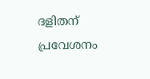ദളിതന് പ്രവേശനം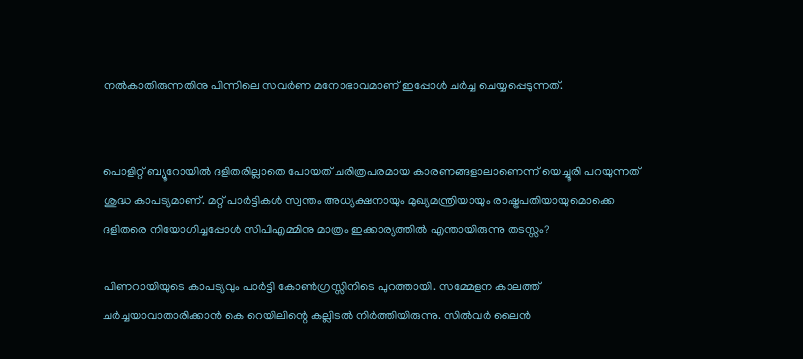നല്‍കാതിരുന്നതിനു പിന്നിലെ സവര്‍ണ മനോഭാവമാണ് ഇപ്പോള്‍ ചര്‍ച്ച ചെയ്യപ്പെടുന്നത്.


പൊളിറ്റ് ബ്യൂറോയില്‍ ദളിതരില്ലാതെ പോയത് ചരിത്രപരമായ കാരണങ്ങളാലാണെന്ന് യെച്ചൂരി പറയുന്നത് ശുദ്ധ കാപട്യമാണ്. മറ്റ് പാര്‍ട്ടികള്‍ സ്വന്തം അധ്യക്ഷനായും മുഖ്യമന്ത്രിയായും രാഷ്ട്രപതിയായുമൊക്കെ ദളിതരെ നിയോഗിച്ചപ്പോള്‍ സിപിഎമ്മിനു മാത്രം ഇക്കാര്യത്തില്‍ എന്തായിരുന്നു തടസ്സം?

പിണറായിയുടെ കാപട്യവും പാര്‍ട്ടി കോണ്‍ഗ്രസ്സിനിടെ പുറത്തായി. സമ്മേളന കാലത്ത് ചര്‍ച്ചയാവാതാരിക്കാന്‍ കെ റെയിലിന്റെ കല്ലിടല്‍ നിര്‍ത്തിയിരുന്നു. സില്‍വര്‍ ലൈന്‍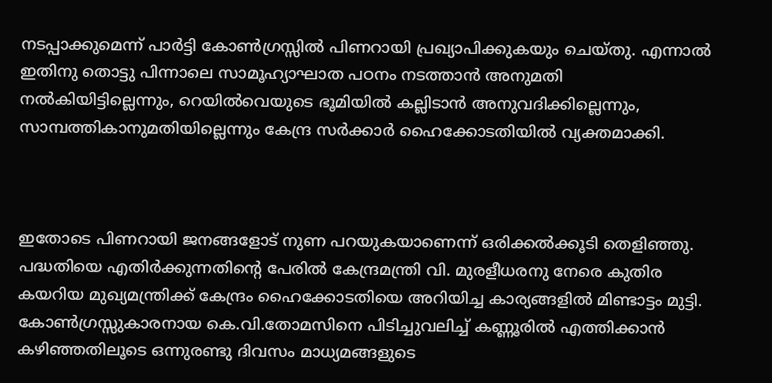നടപ്പാക്കുമെന്ന് പാര്‍ട്ടി കോണ്‍ഗ്രസ്സില്‍ പിണറായി പ്രഖ്യാപിക്കുകയും ചെയ്തു. എന്നാല്‍ ഇതിനു തൊട്ടു പിന്നാലെ സാമൂഹ്യാഘാത പഠനം നടത്താന്‍ അനുമതി നല്‍കിയിട്ടില്ലെന്നും, റെയില്‍വെയുടെ ഭൂമിയില്‍ കല്ലിടാന്‍ അനുവദിക്കില്ലെന്നും, സാമ്പത്തികാനുമതിയില്ലെന്നും കേന്ദ്ര സര്‍ക്കാര്‍ ഹൈക്കോടതിയില്‍ വ്യക്തമാക്കി.



ഇതോടെ പിണറായി ജനങ്ങളോട് നുണ പറയുകയാണെന്ന് ഒരിക്കല്‍ക്കൂടി തെളിഞ്ഞു. പദ്ധതിയെ എതിര്‍ക്കുന്നതിന്റെ പേരില്‍ കേന്ദ്രമന്ത്രി വി. മുരളീധരനു നേരെ കുതിര കയറിയ മുഖ്യമന്ത്രിക്ക് കേന്ദ്രം ഹൈക്കോടതിയെ അറിയിച്ച കാര്യങ്ങളില്‍ മിണ്ടാട്ടം മുട്ടി. കോണ്‍ഗ്രസ്സുകാരനായ കെ.വി.തോമസിനെ പിടിച്ചുവലിച്ച് കണ്ണൂരില്‍ എത്തിക്കാന്‍ കഴിഞ്ഞതിലൂടെ ഒന്നുരണ്ടു ദിവസം മാധ്യമങ്ങളുടെ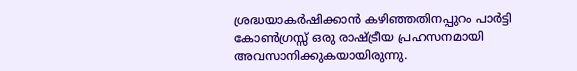ശ്രദ്ധയാകര്‍ഷിക്കാന്‍ കഴിഞ്ഞതിനപ്പുറം പാര്‍ട്ടി കോണ്‍ഗ്രസ്സ് ഒരു രാഷ്ട്രീയ പ്രഹസനമായി അവസാനിക്കുകയായിരുന്നു.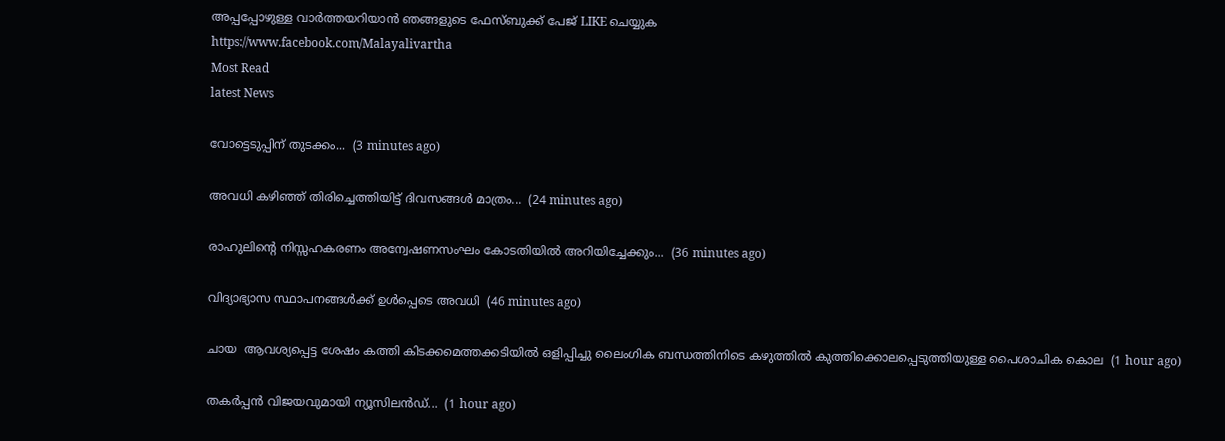അപ്പപ്പോഴുള്ള വാര്‍ത്തയറിയാന്‍ ഞങ്ങളുടെ ഫേസ്‌ബുക്ക്‌ പേജ് LIKE ചെയ്യുക
https://www.facebook.com/Malayalivartha
Most Read
latest News

വോട്ടെടുപ്പിന് തുടക്കം...  (3 minutes ago)

അവധി കഴിഞ്ഞ് തിരിച്ചെത്തിയിട്ട് ദിവസങ്ങൾ മാത്രം...  (24 minutes ago)

രാഹുലിന്റെ നിസ്സഹകരണം അന്വേഷണസംഘം കോടതിയില്‍ അറിയിച്ചേക്കും...  (36 minutes ago)

വിദ്യാഭ്യാസ സ്ഥാപനങ്ങൾക്ക് ഉൾപ്പെടെ അവധി  (46 minutes ago)

ചായ  ആവശ്യപ്പെട്ട ശേഷം കത്തി കിടക്കമെത്തക്കടിയിൽ ഒളിപ്പിച്ചു ലൈംഗിക ബന്ധത്തിനിടെ കഴുത്തിൽ കുത്തിക്കൊലപ്പെടുത്തിയുള്ള പൈശാചിക കൊല  (1 hour ago)

തകര്‍പ്പന്‍ വിജയവുമായി ന്യൂസിലന്‍ഡ്...  (1 hour ago)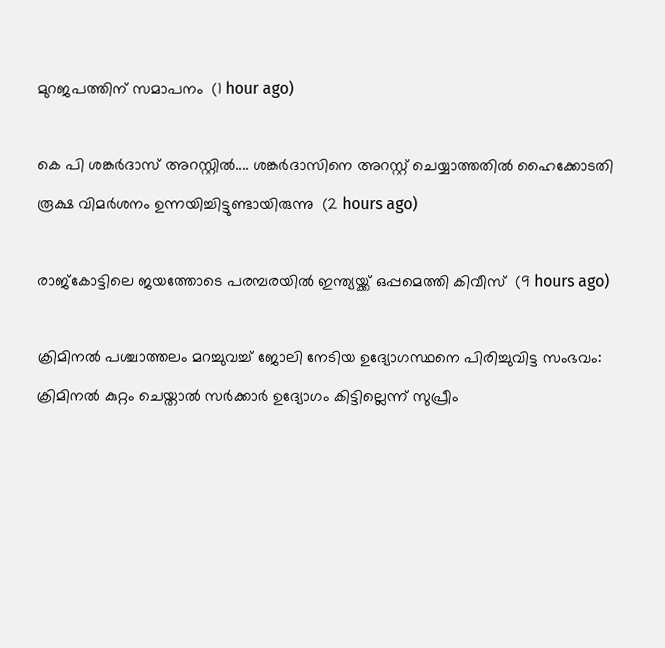മുറജപത്തിന് സമാപനം  (1 hour ago)

കെ പി ശങ്കർദാസ് അറസ്റ്റിൽ.... ശങ്കർദാസിനെ അറസ്റ്റ് ചെയ്യാത്തതിൽ ഹൈക്കോടതി രൂക്ഷ വിമർശനം ഉന്നയിച്ചിട്ടുണ്ടായിരുന്നു  (2 hours ago)

രാജ്‌കോട്ടിലെ ജയത്തോടെ പരമ്പരയില്‍ ഇന്ത്യയ്ക്ക് ഒപ്പമെത്തി കിവീസ്  (9 hours ago)

ക്രിമിനല്‍ പശ്ചാത്തലം മറച്ചുവച്ച് ജോലി നേടിയ ഉദ്യോഗസ്ഥനെ പിരിച്ചുവിട്ട സംഭവം: ക്രിമിനല്‍ കുറ്റം ചെയ്താല്‍ സര്‍ക്കാര്‍ ഉദ്യോഗം കിട്ടില്ലെന്ന് സുപ്രീം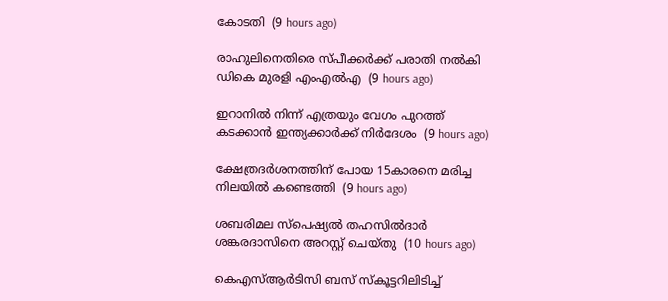കോടതി  (9 hours ago)

രാഹുലിനെതിരെ സ്പീക്കര്‍ക്ക് പരാതി നല്‍കി ഡികെ മുരളി എംഎല്‍എ  (9 hours ago)

ഇറാനില്‍ നിന്ന് എത്രയും വേഗം പുറത്ത് കടക്കാന്‍ ഇന്ത്യക്കാര്‍ക്ക് നിര്‍ദേശം  (9 hours ago)

ക്ഷേത്രദര്‍ശനത്തിന് പോയ 15കാരനെ മരിച്ച നിലയില്‍ കണ്ടെത്തി  (9 hours ago)

ശബരിമല സ്‌പെഷ്യല്‍ തഹസില്‍ദാര്‍ ശങ്കരദാസിനെ അറസ്റ്റ് ചെയ്തു  (10 hours ago)

കെഎസ്ആര്‍ടിസി ബസ് സ്‌കൂട്ടറിലിടിച്ച്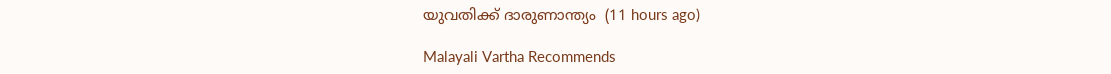യുവതിക്ക് ദാരുണാന്ത്യം  (11 hours ago)

Malayali Vartha Recommends